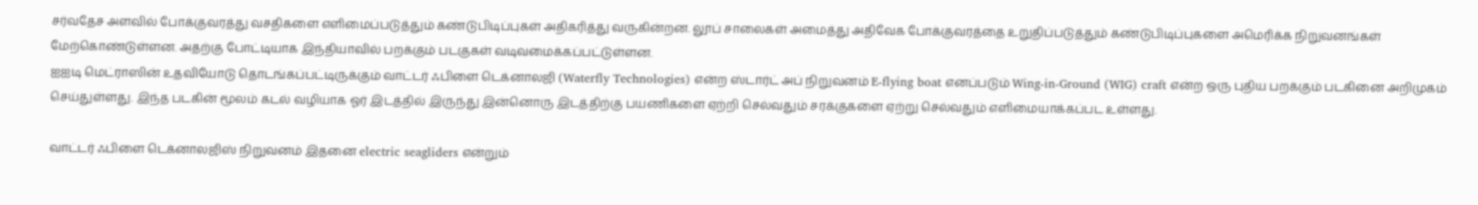சர்வதேச அளவில் போக்குவரத்து வசதிகளை எளிமைப்படுத்தும் கண்டுபிடிப்புகள் அதிகரித்து வருகின்றன. லூப் சாலைகள் அமைத்து அதிவேக போக்குவரத்தை உறுதிப்படுத்தும் கண்டுபிடிப்புகளை அமெரிக்க நிறுவனங்கள் மேற்கொண்டுள்ளன. அதற்கு போட்டியாக இந்தியாவில் பறக்கும் படகுகள் வடிவமைக்கப்பட்டுள்ளன.
ஐஐடி மெட்ராஸின் உதவியோடு தொடங்கப்பட்டிருக்கும் வாட்டர் ஃபிளை டெக்னாலஜி (Waterfly Technologies) என்ற ஸ்டார்ட் அப் நிறுவனம் E-flying boat எனப்படும் Wing-in-Ground (WIG) craft என்ற ஒரு புதிய பறக்கும் படகினை அறிமுகம் செய்துள்ளது. இந்த படகின் மூலம் கடல் வழியாக ஓர் இடத்தில் இருந்து இன்னொரு இடத்திற்கு பயணிகளை ஏற்றி செல்வதும் சரக்குகளை ஏற்று செல்வதும் எளிமையாக்கப்பட உள்ளது.

வாட்டர் ஃபிளை டெக்னாலஜிஸ் நிறுவனம் இதனை electric seagliders என்றும்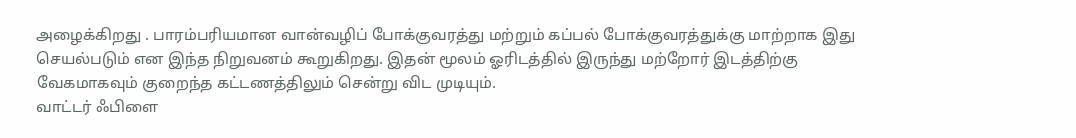அழைக்கிறது . பாரம்பரியமான வான்வழிப் போக்குவரத்து மற்றும் கப்பல் போக்குவரத்துக்கு மாற்றாக இது செயல்படும் என இந்த நிறுவனம் கூறுகிறது. இதன் மூலம் ஓரிடத்தில் இருந்து மற்றோர் இடத்திற்கு வேகமாகவும் குறைந்த கட்டணத்திலும் சென்று விட முடியும்.
வாட்டர் ஃபிளை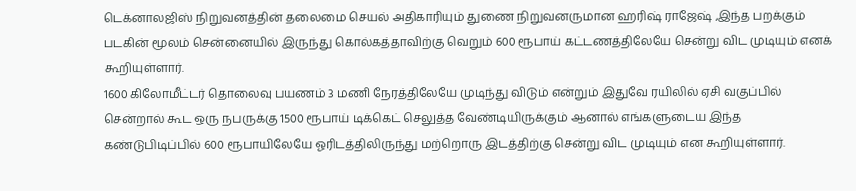டெக்னாலஜிஸ் நிறுவனத்தின் தலைமை செயல் அதிகாரியும் துணை நிறுவனருமான ஹரிஷ் ராஜேஷ் ,இந்த பறக்கும் படகின் மூலம் சென்னையில் இருந்து கொல்கத்தாவிற்கு வெறும் 600 ரூபாய் கட்டணத்திலேயே சென்று விட முடியும் எனக் கூறியுள்ளார்.
1600 கிலோமீட்டர் தொலைவு பயணம் 3 மணி நேரத்திலேயே முடிந்து விடும் என்றும் இதுவே ரயிலில் ஏசி வகுப்பில் சென்றால் கூட ஒரு நபருக்கு 1500 ரூபாய் டிக்கெட் செலுத்த வேண்டியிருக்கும் ஆனால் எங்களுடைய இந்த கண்டுபிடிப்பில் 600 ரூபாயிலேயே ஓரிடத்திலிருந்து மற்றொரு இடத்திற்கு சென்று விட முடியும் என கூறியுள்ளார்.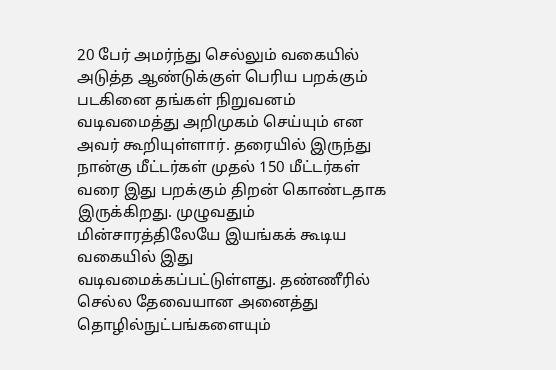20 பேர் அமர்ந்து செல்லும் வகையில் அடுத்த ஆண்டுக்குள் பெரிய பறக்கும் படகினை தங்கள் நிறுவனம் வடிவமைத்து அறிமுகம் செய்யும் என அவர் கூறியுள்ளார். தரையில் இருந்து நான்கு மீட்டர்கள் முதல் 150 மீட்டர்கள் வரை இது பறக்கும் திறன் கொண்டதாக இருக்கிறது. முழுவதும் மின்சாரத்திலேயே இயங்கக் கூடிய வகையில் இது வடிவமைக்கப்பட்டுள்ளது. தண்ணீரில் செல்ல தேவையான அனைத்து தொழில்நுட்பங்களையும்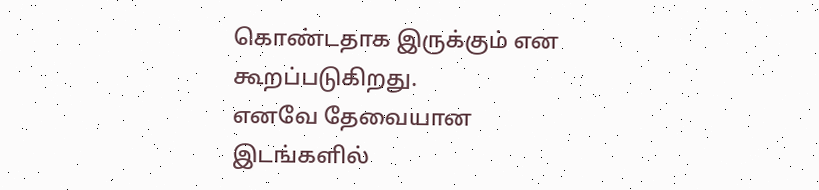கொண்டதாக இருக்கும் என கூறப்படுகிறது.
எனவே தேவையான இடங்களில்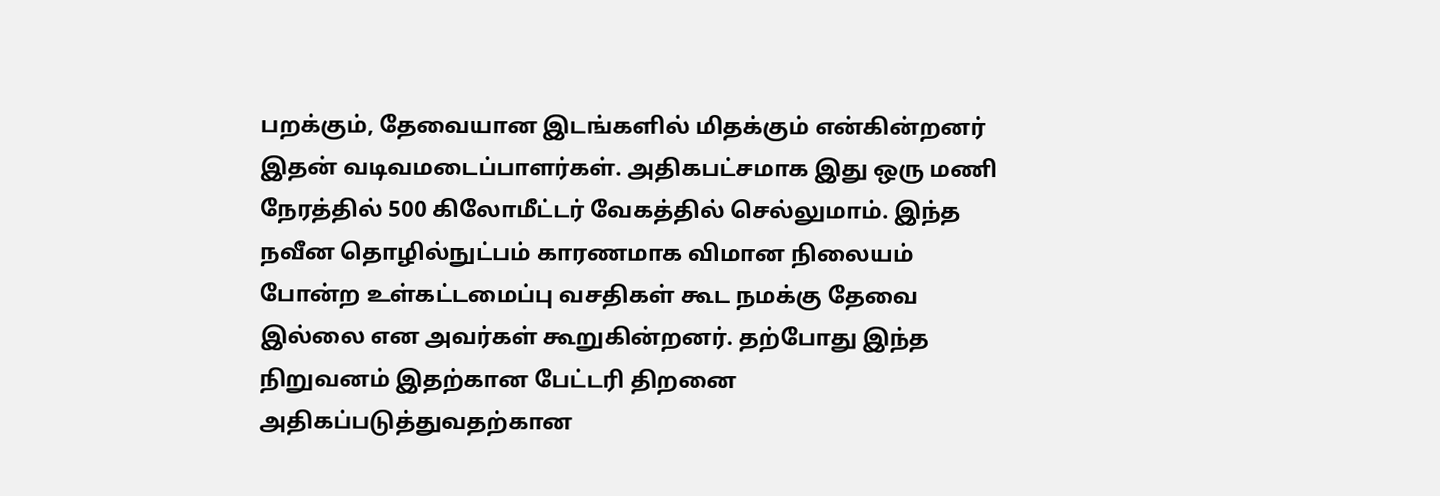பறக்கும், தேவையான இடங்களில் மிதக்கும் என்கின்றனர் இதன் வடிவமடைப்பாளர்கள். அதிகபட்சமாக இது ஒரு மணி நேரத்தில் 500 கிலோமீட்டர் வேகத்தில் செல்லுமாம். இந்த நவீன தொழில்நுட்பம் காரணமாக விமான நிலையம் போன்ற உள்கட்டமைப்பு வசதிகள் கூட நமக்கு தேவை இல்லை என அவர்கள் கூறுகின்றனர். தற்போது இந்த நிறுவனம் இதற்கான பேட்டரி திறனை அதிகப்படுத்துவதற்கான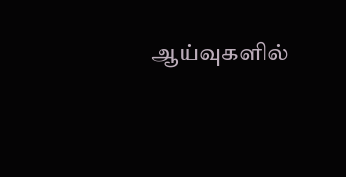ஆய்வுகளில்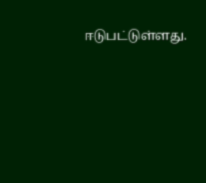ஈடுபட்டுள்ளது.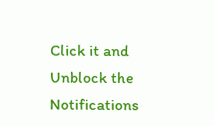Click it and Unblock the Notifications